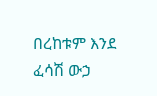በረከቱም እንደ ፈሳሽ ውኃ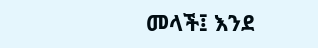መላች፤ እንደ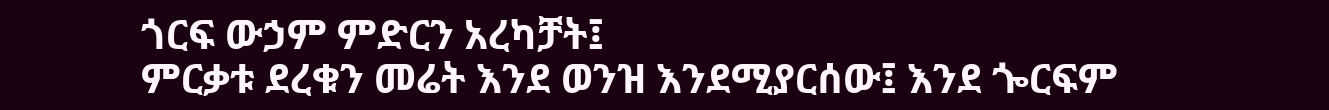ጎርፍ ውኃም ምድርን አረካቻት፤
ምርቃቱ ደረቁን መሬት እንደ ወንዝ እንደሚያርሰው፤ እንደ ጐርፍም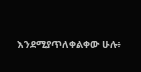እንደሚያጥለቀልቀው ሁሉ፥